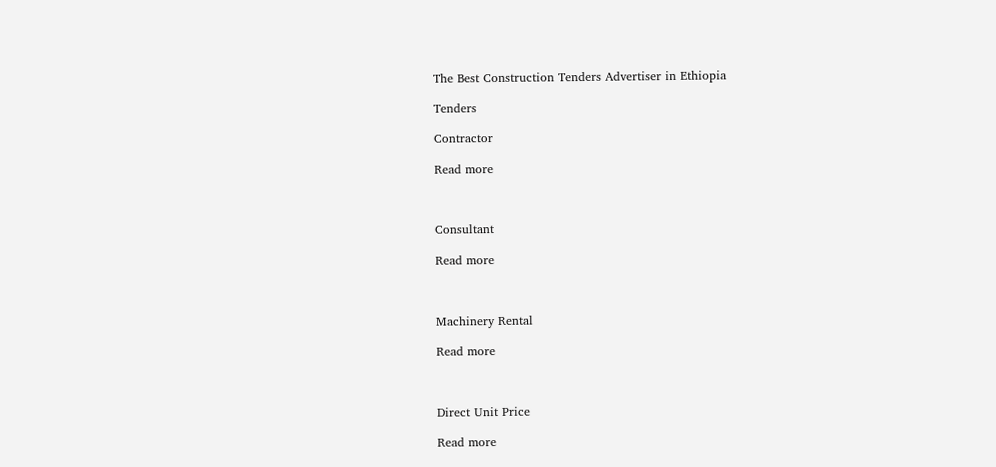The Best Construction Tenders Advertiser in Ethiopia

Tenders

Contractor

Read more



Consultant

Read more



Machinery Rental

Read more



Direct Unit Price

Read more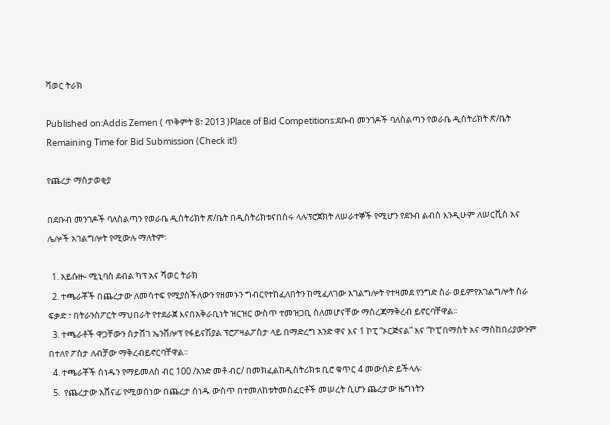ሻወር ትራክ

Published on:Addis Zemen ( ጥቅምት 8፣ 2013 )Place of Bid Competitions:ደቡብ መንገዶች ባለስልጣን የወራቤ ዲስትሪክት ጽ/ቤት
Remaining Time for Bid Submission (Check it!)

የጨረታ ማስታወቂያ

በደቡብ መንገዶች ባለስልጣን የወራቤ ዲስትሪክት ጽ/ቤት በዲስትሪክቱናበስሩ ላሉፕሮጀክት ለሠራተኞች የሚሆን የደንብ ልብስ እንዲሁም ለሠርቪስ አና ሌሎች አገልግሎት የሚውሉ ማለትም፡

  1. አይሱዙ- ሚኒባስ ደብል ካፕ አና ሻወር ትራክ
  2. ተጫራቾች በጨረታው ለመሳተፍ የሚያስችለውን የዘመኑን ግብርየተከፈለበትን ከሚፈለገው አገልግሎት የተዛመደ የንግድ ስራ ወይምየአገልግሎት ስራ ፍቃድ ፣ በትራንስፖርት ማህበራት የተደራጀ እናበአቅራቢነት ዝርዝር ውስጥ ተመዝጋቢ ስለመሆናቸው ማስረጃማቅረብ ይኖርባቸዋል፡፡
  3. ተጫራቶች ዋጋቸውን ስታሸገ ኤንቨሎፕ የፋይናሽያል ፕሮፖዛልፖስታ ላይ በማድረግ አንድ ዋና እና 1 ኮፒ “ኦርጅናል” እና “ኮፒ’በማስት አና ማስከበሪያውንም በተለየ ፖስታ ለብቻው ማቅረብይኖርባቸዋል፡፡
  4. ተጫራቾች ሰነዱን የማይመለስ ብር 100 /አንድ መቶ ብር/ በመክፈልከዲስትሪክቱ ቢሮ ቁጥር 4 መውሰድ ይችላሉ፡
  5.  የጨረታው አሸናፊ የሚወሰነው በጨረታ ሰነዱ ውስጥ በተመለከቱትመስፈርቶች መሠረት ሲሆን ጨረታው ዜግነትን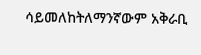ሳይመለከትለማንኛውም አቅራቢ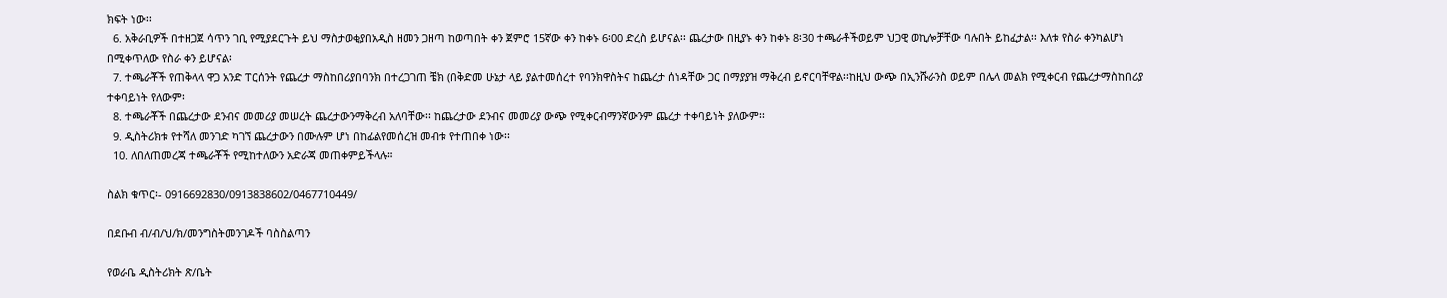ክፍት ነው፡፡
  6. አቅራቢዎች በተዘጋጀ ሳጥን ገቢ የሚያደርጉት ይህ ማስታወቂያበአዲስ ዘመን ጋዘጣ ከወጣበት ቀን ጀምሮ 15ኛው ቀን ከቀኑ 6፡00 ድረስ ይሆናል፡፡ ጨረታው በዚያኑ ቀን ከቀኑ 8፡30 ተጫራቶችወይም ህጋዊ ወኪሎቻቸው ባሉበት ይከፈታል፡፡ እለቱ የስራ ቀንካልሆነ በሚቀጥለው የስራ ቀን ይሆናል፡
  7. ተጫራቾች የጠቅላላ ዋጋ አንድ ፐርሰንት የጨረታ ማስከበሪያበባንክ በተረጋገጠ ቼክ (በቅድመ ሁኔታ ላይ ያልተመሰረተ የባንክዋስትና ከጨረታ ሰነዳቸው ጋር በማያያዝ ማቅረብ ይኖርባቸዋል፡፡ከዚህ ውጭ በኢንሹራንስ ወይም በሌላ መልክ የሚቀርብ የጨረታማስከበሪያ ተቀባይነት የለውም፡
  8. ተጫራቾች በጨረታው ደንብና መመሪያ መሠረት ጨረታውንማቅረብ አለባቸው፡፡ ከጨረታው ደንብና መመሪያ ውጭ የሚቀርብማንኛውንም ጨረታ ተቀባይነት ያለውም፡፡
  9. ዲስትሪክቱ የተሻለ መንገድ ካገኘ ጨረታውን በሙሉም ሆነ በከፊልየመሰረዝ መብቱ የተጠበቀ ነው፡፡
  10. ለበለጠመረጃ ተጫራቾች የሚከተለውን አድራጃ መጠቀምይችላሉ።

ስልክ ቁጥር፡- 0916692830/0913838602/0467710449/

በደቡብ ብ/ብ/ህ/ክ/መንግስትመንገዶች ባስስልጣን

የወራቤ ዲስትሪክት ጽ/ቤት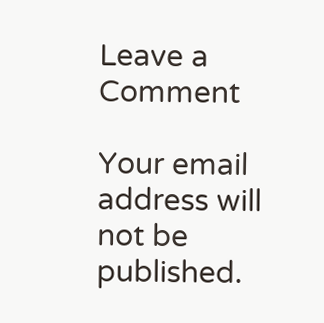Leave a Comment

Your email address will not be published.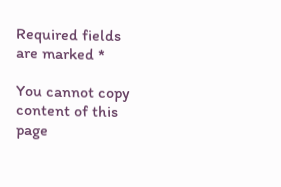Required fields are marked *

You cannot copy content of this page